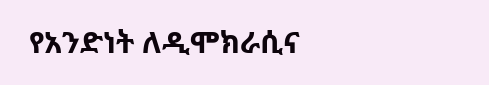የአንድነት ለዲሞክራሲና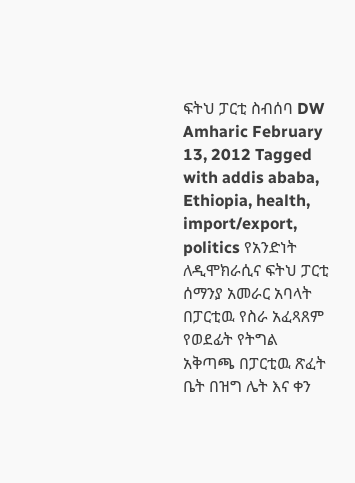ፍትህ ፓርቲ ስብሰባ DW Amharic February 13, 2012 Tagged with addis ababa, Ethiopia, health, import/export, politics የአንድነት ለዲሞክራሲና ፍትህ ፓርቲ ሰማንያ አመራር አባላት በፓርቲዉ የስራ አፈጻጸም የወደፊት የትግል አቅጣጫ በፓርቲዉ ጽፈት ቤት በዝግ ሌት እና ቀን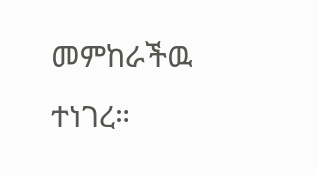መምከራችዉ ተነገረ።